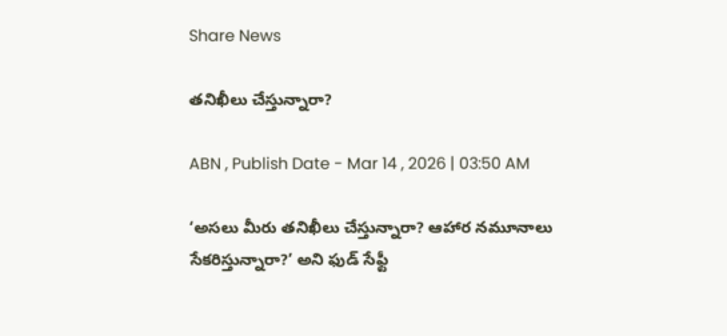Share News

తనిఖీలు చేస్తున్నారా?

ABN , Publish Date - Mar 14 , 2026 | 03:50 AM

‘అసలు మీరు తనిఖీలు చేస్తున్నారా? ఆహార నమూనాలు సేకరిస్తున్నారా?’ అని ఫుడ్‌ సేఫ్టీ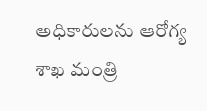అధికారులను ఆరోగ్య శాఖ మంత్రి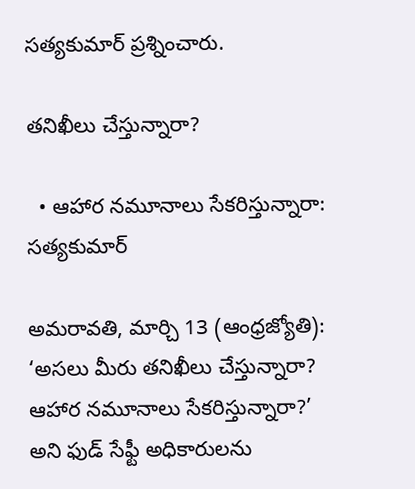సత్యకుమార్‌ ప్రశ్నించారు.

తనిఖీలు చేస్తున్నారా?

  • ఆహార నమూనాలు సేకరిస్తున్నారా: సత్యకుమార్‌

అమరావతి, మార్చి 13 (ఆంధ్రజ్యోతి): ‘అసలు మీరు తనిఖీలు చేస్తున్నారా? ఆహార నమూనాలు సేకరిస్తున్నారా?’ అని ఫుడ్‌ సేఫ్టీ అధికారులను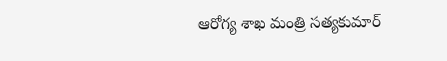ఆరోగ్య శాఖ మంత్రి సత్యకుమార్‌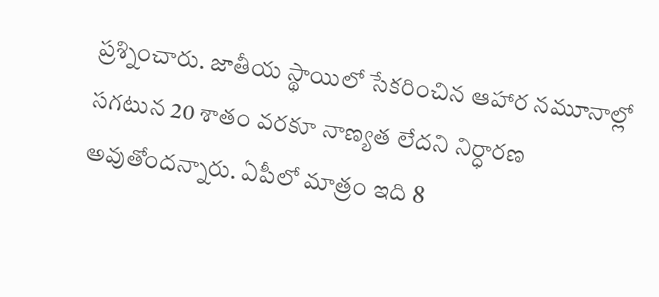ప్రశ్నించారు. జాతీయ స్థాయిలో సేకరించిన ఆహార నమూనాల్లో సగటున 20 శాతం వరకూ నాణ్యత లేదని నిర్ధారణ అవుతోందన్నారు. ఏపీలో మాత్రం ఇది 8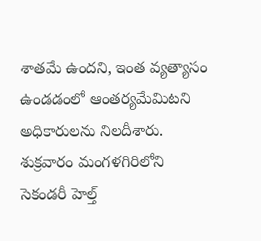శాతమే ఉందని, ఇంత వ్యత్యాసం ఉండడంలో ఆంతర్యమేమిటని అధికారులను నిలదీశారు. శుక్రవారం మంగళగిరిలోని సెకండరీ హెల్త్‌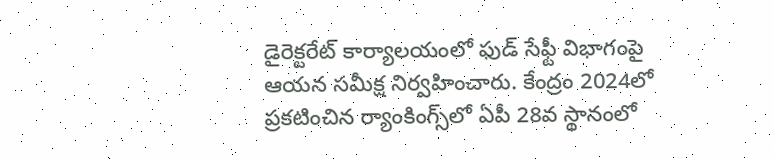డైరెక్టరేట్‌ కార్యాలయంలో ఫుడ్‌ సేఫ్టీ విభాగంపై ఆయన సమీక్ష నిర్వహించారు. కేంద్రం 2024లో ప్రకటించిన ర్యాంకింగ్స్‌లో ఏపీ 28వ స్థానంలో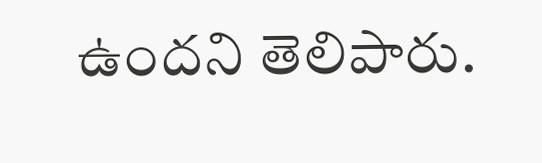ఉందని తెలిపారు.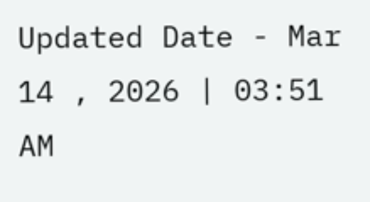Updated Date - Mar 14 , 2026 | 03:51 AM